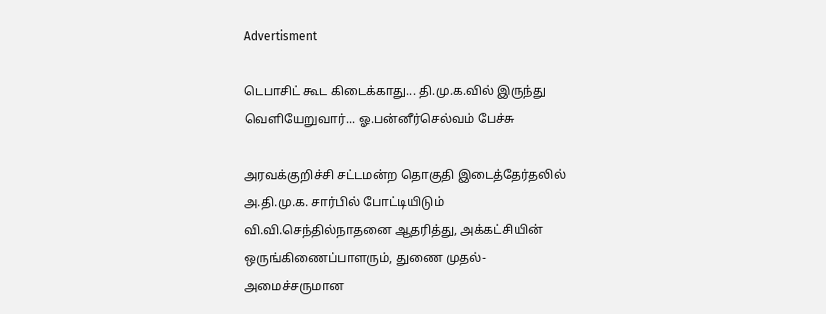Advertisment

டெபாசிட் கூட கிடைக்காது... தி.மு.க.வில் இருந்து வெளியேறுவார்... ஓ.பன்னீர்செல்வம் பேச்சு

அரவக்குறிச்சி சட்டமன்ற தொகுதி இடைத்தேர்தலில் அ.தி.மு.க. சார்பில் போட்டியிடும் வி.வி.செந்தில்நாதனை ஆதரித்து, அக்கட்சியின் ஒருங்கிணைப்பாளரும், துணை முதல்-அமைச்சருமான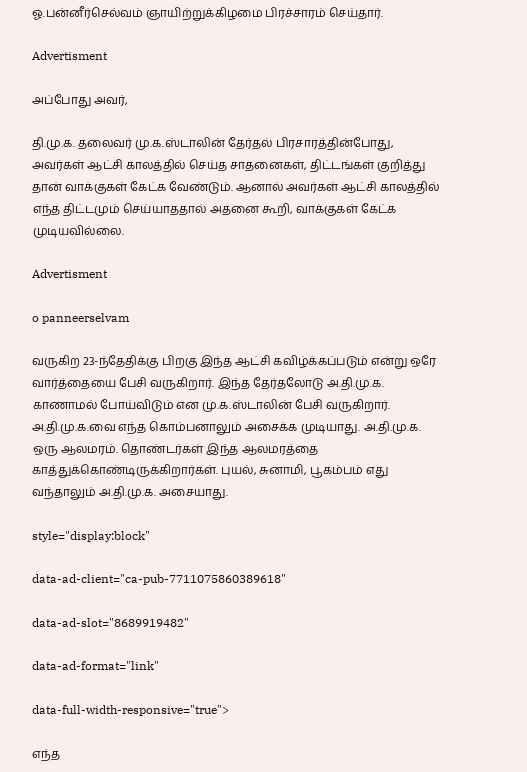ஓ.பன்னீர்செல்வம் ஞாயிற்றுக்கிழமை பிரச்சாரம் செய்தார்.

Advertisment

அப்போது அவர்,

தி.மு.க. தலைவர் மு.க.ஸ்டாலின் தேர்தல் பிரசாரத்தின்போது, அவர்கள் ஆட்சி காலத்தில் செய்த சாதனைகள், திட்டங்கள் குறித்து தான் வாக்குகள் கேட்க வேண்டும். ஆனால் அவர்கள் ஆட்சி காலத்தில் எந்த திட்டமும் செய்யாததால் அதனை கூறி, வாக்குகள் கேட்க முடியவில்லை.

Advertisment

o panneerselvam

வருகிற 23-ந்தேதிக்கு பிறகு இந்த ஆட்சி கவிழ்க்கப்படும் என்று ஒரே வார்த்தையை பேசி வருகிறார். இந்த தேர்தலோடு அ.தி.மு.க. காணாமல் போய்விடும் என மு.க.ஸ்டாலின் பேசி வருகிறார். அ.தி.மு.க.வை எந்த கொம்பனாலும் அசைக்க முடியாது. அ.தி.மு.க. ஒரு ஆலமரம். தொண்டர்கள் இந்த ஆலமரத்தை காத்துக்கொண்டிருக்கிறார்கள். புயல், சுனாமி, பூகம்பம் எது வந்தாலும் அ.தி.மு.க. அசையாது.

style="display:block"

data-ad-client="ca-pub-7711075860389618"

data-ad-slot="8689919482"

data-ad-format="link"

data-full-width-responsive="true">

எந்த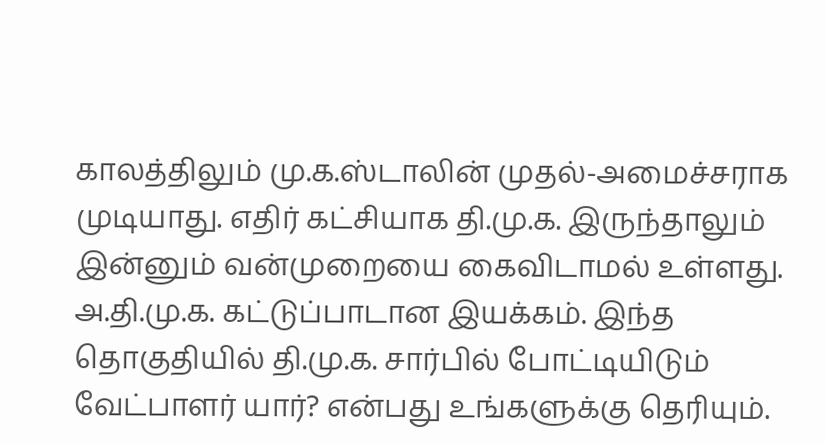காலத்திலும் மு.க.ஸ்டாலின் முதல்-அமைச்சராக முடியாது. எதிர் கட்சியாக தி.மு.க. இருந்தாலும் இன்னும் வன்முறையை கைவிடாமல் உள்ளது. அ.தி.மு.க. கட்டுப்பாடான இயக்கம். இந்த தொகுதியில் தி.மு.க. சார்பில் போட்டியிடும் வேட்பாளர் யார்? என்பது உங்களுக்கு தெரியும்.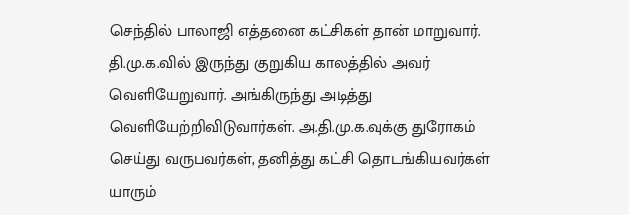செந்தில் பாலாஜி எத்தனை கட்சிகள் தான் மாறுவார். தி.மு.க.வில் இருந்து குறுகிய காலத்தில் அவர் வெளியேறுவார். அங்கிருந்து அடித்து வெளியேற்றிவிடுவார்கள். அ.தி.மு.க.வுக்கு துரோகம் செய்து வருபவர்கள், தனித்து கட்சி தொடங்கியவர்கள் யாரும்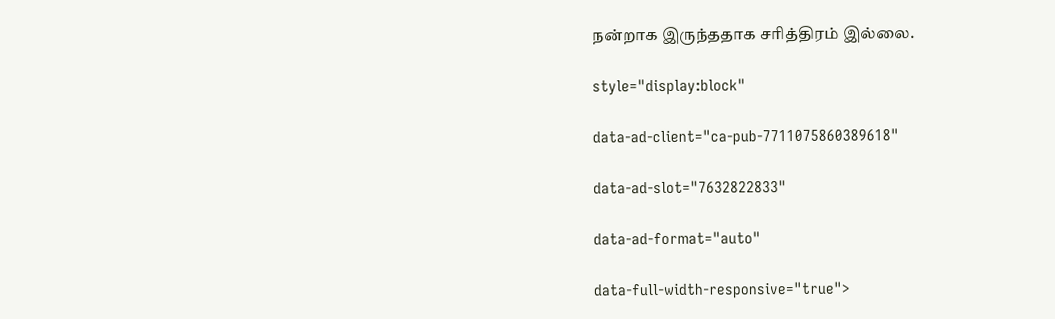நன்றாக இருந்ததாக சரித்திரம் இல்லை.

style="display:block"

data-ad-client="ca-pub-7711075860389618"

data-ad-slot="7632822833"

data-ad-format="auto"

data-full-width-responsive="true">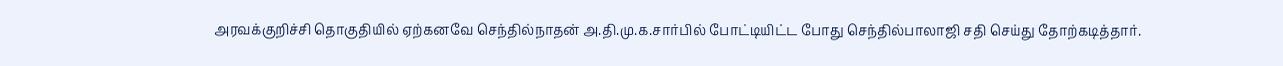அரவக்குறிச்சி தொகுதியில் ஏற்கனவே செந்தில்நாதன் அ.தி.மு.க.சார்பில் போட்டியிட்ட போது செந்தில்பாலாஜி சதி செய்து தோற்கடித்தார்.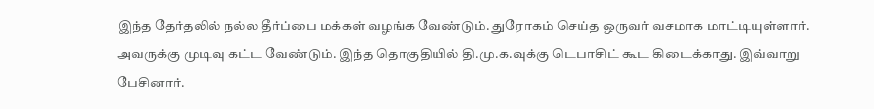இந்த தேர்தலில் நல்ல தீர்ப்பை மக்கள் வழங்க வேண்டும். துரோகம் செய்த ஒருவர் வசமாக மாட்டியுள்ளார். அவருக்கு முடிவு கட்ட வேண்டும். இந்த தொகுதியில் தி.மு.க.வுக்கு டெபாசிட் கூட கிடைக்காது. இவ்வாறு பேசினார்.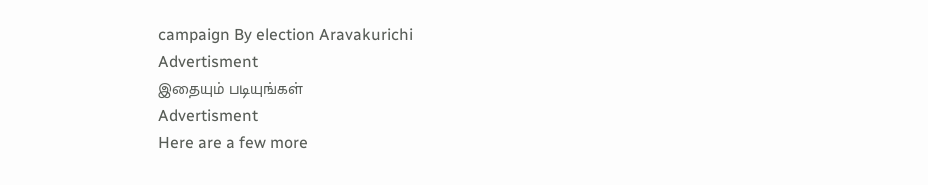campaign By election Aravakurichi
Advertisment
இதையும் படியுங்கள்
Advertisment
Here are a few more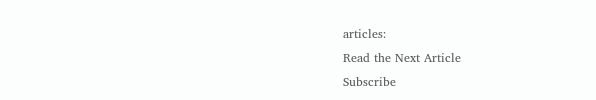articles:
Read the Next Article
Subscribe